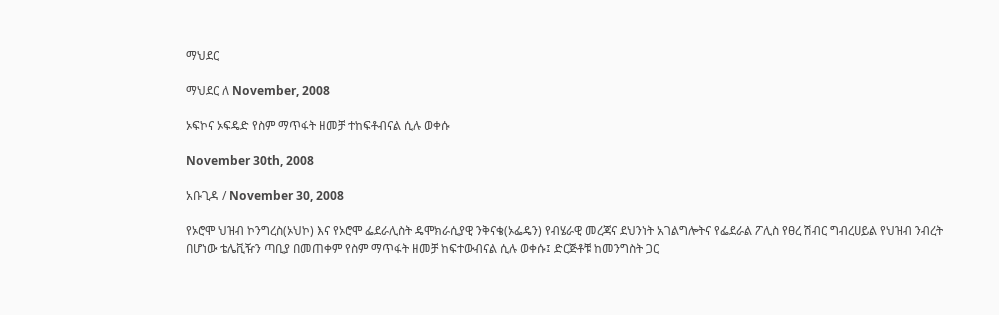ማህደር

ማህደር ለ November, 2008

ኦፍኮና ኦፍዴድ የስም ማጥፋት ዘመቻ ተከፍቶብናል ሲሉ ወቀሱ

November 30th, 2008

አቡጊዳ / November 30, 2008

የኦሮሞ ህዝብ ኮንግረስ(ኦህኮ) እና የኦሮሞ ፌደራሊስት ዴሞክራሲያዊ ንቅናቄ(ኦፌዴን) የብሄራዊ መረጃና ደህንነት አገልግሎትና የፌደራል ፖሊስ የፀረ ሽብር ግብረሀይል የህዝብ ንብረት በሆነው ቴሌቪዥን ጣቢያ በመጠቀም የስም ማጥፋት ዘመቻ ከፍተውብናል ሲሉ ወቀሱ፤ ድርጅቶቹ ከመንግስት ጋር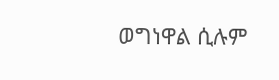ወግነዋል ሲሉም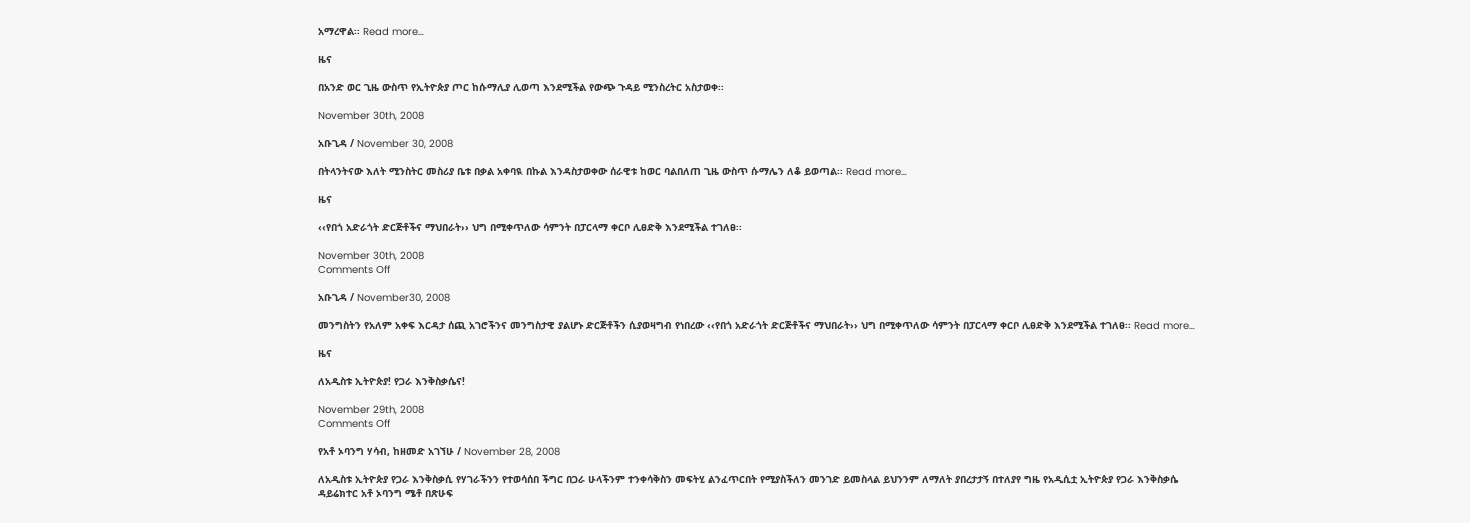አማረዋል፡፡ Read more…

ዜና

በአንድ ወር ጊዜ ውስጥ የኢትዮጵያ ጦር ከሱማሊያ ሊወጣ እንደሚችል የውጭ ጉዳይ ሚንስረትር አስታወቀ፡፡

November 30th, 2008

አቡጊዳ / November 30, 2008

በትላንትናው እለት ሚንስትር መስሪያ ቤቱ በቃል አቀባዪ በኩል እንዳስታወቀው ሰራዊቱ ከወር ባልበለጠ ጊዜ ውስጥ ሱማሌን ለቆ ይወጣል፡፡ Read more…

ዜና

‹‹የበጎ አድራጎት ድርጅቶችና ማህበራት›› ህግ በሚቀጥለው ሳምንት በፓርላማ ቀርቦ ሊፀድቅ እንደሚችል ተገለፀ፡፡

November 30th, 2008
Comments Off

አቡጊዳ / November30, 2008

መንግስትን የአለም አቀፍ እርዳታ ሰጪ አገሮችንና መንግስታዊ ያልሆኑ ድርጅቶችን ሲያወዛግብ የነበረው ‹‹የበጎ አድራጎት ድርጅቶችና ማህበራት›› ህግ በሚቀጥለው ሳምንት በፓርላማ ቀርቦ ሊፀድቅ እንደሚችል ተገለፀ፡፡ Read more…

ዜና

ለአዲስቱ ኢትዮጵያ! የጋራ እንቅስቃሴና!

November 29th, 2008
Comments Off

የአቶ ኦባንግ ሃሳብ, ከዘመድ አገኘሁ / November 28, 2008

ለአዲስቱ ኢትዮጵያ የጋራ እንቅስቃሲ የሃገራችንን የተወሳሰበ ችግር በጋራ ሁላችንም ተንቀሳቅስን መፍትሂ ልንፈጥርበት የሚያስችለን መንገድ ይመስላል ይህንንም ለማለት ያበረታታኝ በተለያየ ግዜ የአዲሲቷ ኢትዮጵያ የጋራ እንቅስቃሴ ዳይሬክተር አቶ ኦባንግ ሜቶ በጽሁፍ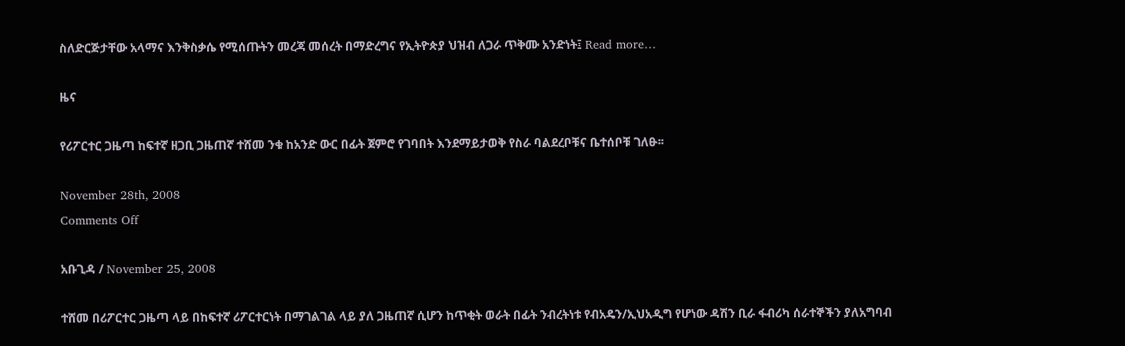ስለድርጅታቸው አላማና እንቅስቃሴ የሚሰጡትን መረጃ መሰረት በማድረግና የኢትዮጵያ ህዝብ ለጋራ ጥቅሙ አንድነት፤ Read more…

ዜና

የሪፖርተር ጋዜጣ ከፍተኛ ዘጋቢ ጋዜጠኛ ተሸመ ንቁ ከአንድ ውር በፊት ጀምሮ የገባበት እንደማይታወቅ የስራ ባልደረቦቹና ቤተሰቦቹ ገለፁ፡፡

November 28th, 2008
Comments Off

አቡጊዳ / November 25, 2008

ተሸመ በሪፖርተር ጋዜጣ ላይ በከፍተኛ ሪፖርተርነት በማገልገል ላይ ያለ ጋዜጠኛ ሲሆን ከጥቂት ወራት በፊት ንብረትነቱ የብአዴን/ኢህአዲግ የሆነው ዳሽን ቢራ ፋብሪካ ሰራተኞችን ያለአግባብ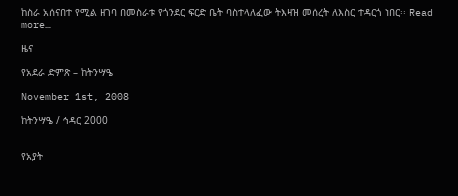ከስራ አሰናበተ የሚል ዘገባ በመስራቱ የጎንደር ፍርድ ቤት ባስተላለፈው ትእዛዝ መሰረት ለእስር ተዳርጎ ነበር፡፡ Read more…

ዜና

የአደራ ድምጽ – ከትንሣዔ

November 1st, 2008

ከትንሣዔ / ኅዳር 2000


የአያት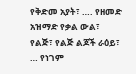የቅድመ አያት፣ …. የዘመድ አዝማድ የቃል ውል፣
የልጅ፣ የልጅ ልጆች ራዕይ፣ … የነገም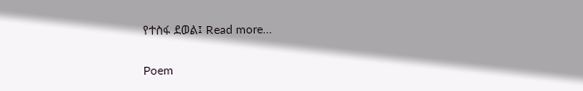የተስፋ ደወል፤ Read more…

Poem